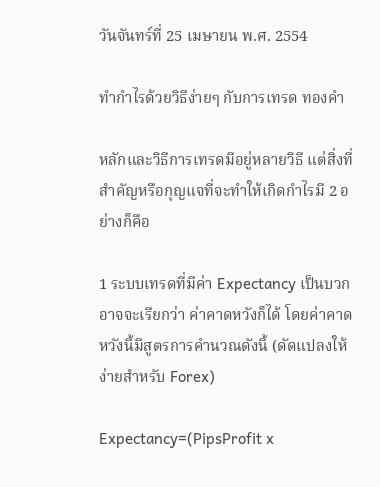วันจันทร์ที่ 25 เมษายน พ.ศ. 2554

ทำกำไรด้วยวิธีง่ายๆ กับการเทรด ทองคำ

หลักและวิธีการเทรดมีอยู่หลายวิธี แต่สิ่งที่สำคัญหรือกุญแจที่จะทำให้เกิดกำไรมี 2 อย่างก็คือ

1 ระบบเทรดที่มีค่า Expectancy เป็นบวกอาจจะเรียกว่า ค่าคาดหวังก็ได้ โดยค่าคาดหวังนี้มีสูตรการคำนวณดังนี้ (ดัดแปลงให้ง่ายสำหรับ Forex)

Expectancy=(PipsProfit x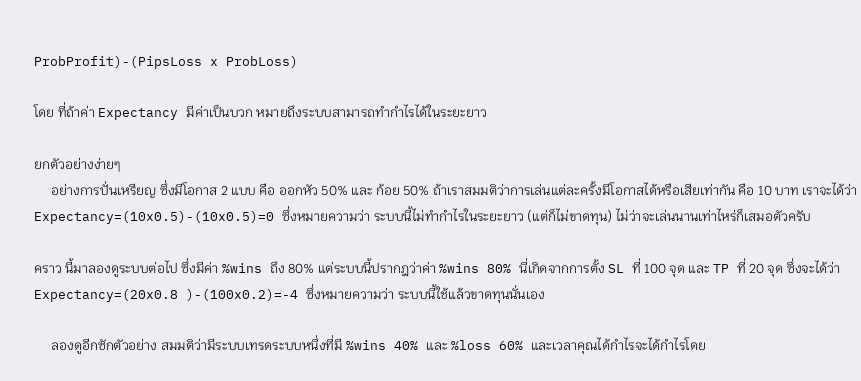ProbProfit)-(PipsLoss x ProbLoss)

โดย ที่ถ้าค่า Expectancy มีค่าเป็นบวก หมายถึงระบบสามารถทำกำไรได้ในระยะยาว

ยกตัวอย่างง่ายๆ
     อย่างการปั่นเหรียญ ซึ่งมีโอกาส 2 แบบ คือ ออกหัว 50% และ ก้อย 50% ถ้าเราสมมติว่าการเล่นแต่ละครั้งมีโอกาสได้หรือเสียเท่ากัน คือ 10 บาท เราจะได้ว่า
Expectancy=(10x0.5)-(10x0.5)=0 ซึ่งหมายความว่า ระบบนี้ไม่ทำกำไรในระยะยาว (แต่ก็ไม่ขาดทุน) ไม่ว่าจะเล่นนานเท่าไหร่ก็เสมอตัวครับ

คราว นี้มาลองดูระบบต่อไป ซึ่งมีค่า %wins ถึง 80% แต่ระบบนี้ปรากฎว่าค่า %wins 80% นี่เกิดจากการตั้ง SL ที่ 100 จุด และ TP ที่ 20 จุด ซึ่งจะได้ว่า Expectancy=(20x0.8 )-(100x0.2)=-4 ซึ่งหมายความว่า ระบบนี้ใช้แล้วขาดทุนนั่นเอง

     ลองดูอีกซักตัวอย่าง สมมติว่ามีระบบเทรดระบบหนึ่งที่มี %wins 40% และ %loss 60% และเวลาคุณได้กำไรจะได้กำไรโดย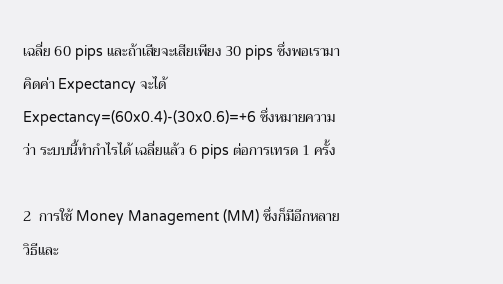เฉลี่ย 60 pips และถ้าเสียจะเสียเพียง 30 pips ซึ่งพอเรามาคิดค่า Expectancy จะได้ Expectancy=(60x0.4)-(30x0.6)=+6 ซึ่งหมายความว่า ระบบนี้ทำกำไรได้ เฉลี่ยแล้ว 6 pips ต่อการเทรด 1 ครั้ง

2  การใช้ Money Management (MM) ซึ่งก็มีอีกหลายวิธีและ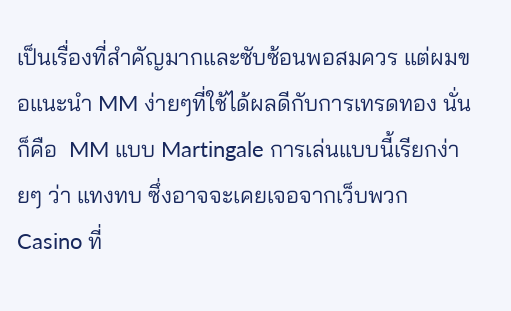เป็นเรื่องที่สำคัญมากและซับซ้อนพอสมควร แต่ผมขอแนะนำ MM ง่ายๆที่ใช้ได้ผลดีกับการเทรดทอง นั่นก็คือ  MM แบบ Martingale การเล่นแบบนี้เรียกง่ายๆ ว่า แทงทบ ซึ่งอาจจะเคยเจอจากเว็บพวก Casino ที่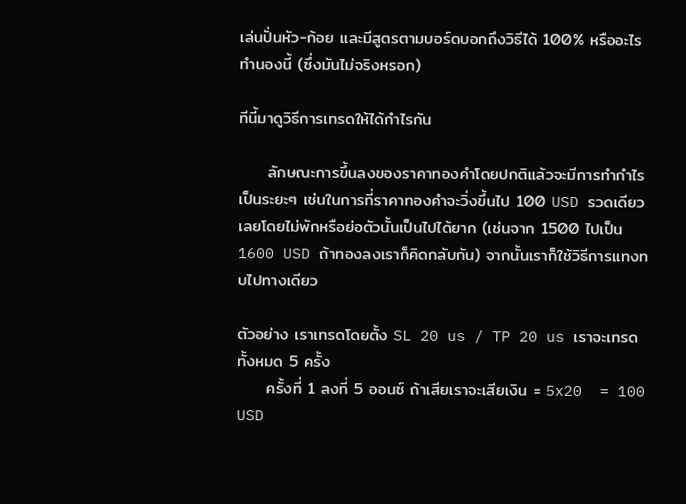เล่นปั่นหัว-ก้อย และมีสูตรตามบอร์ดบอกถึงวิธีได้ 100% หรืออะไรทำนองนี้ (ซึ่งมันไม่จริงหรอก)

ทีนี้มาดูวิธีการเทรดให้ได้กำไรกัน

     ลักษณะการขึ้นลงของราคาทองคำโดยปกติแล้วจะมีการทำกำไรเป็นระยะๆ เช่นในการที่ราคาทองคำจะวิ่งขึ้นไป 100 USD รวดเดียวเลยโดยไม่พักหรือย่อตัวนั้นเป็นไปได้ยาก (เช่นจาก 1500 ไปเป็น 1600 USD ถ้าทองลงเราก็คิดกลับกัน) จากนั้นเราก็ใช้วิธีการแทงทบไปทางเดียว

ตัวอย่าง เราเทรดโดยตั้ง SL 20 us / TP 20 us เราจะเทรดทั้งหมด 5 ครั้ง
     ครั้งที่ 1 ลงที่ 5 ออนซ์ ถ้าเสียเราจะเสียเงิน = 5x20  = 100 USD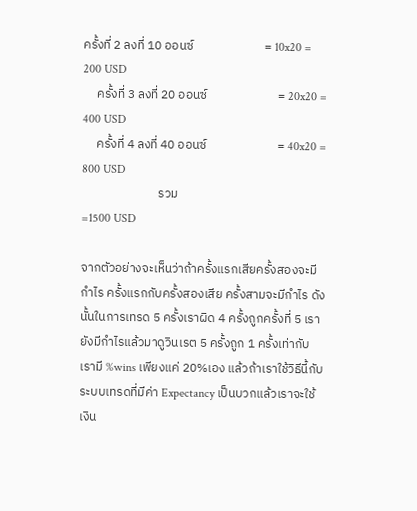ครั้งที่ 2 ลงที่ 10 ออนซ์                         = 10x20 = 200 USD
     ครั้งที่ 3 ลงที่ 20 ออนซ์                         = 20x20 = 400 USD
     ครั้งที่ 4 ลงที่ 40 ออนซ์                         = 40x20 = 800 USD
                           รวม                                          =1500 USD

จากตัวอย่างจะเห็นว่าถ้าครั้งแรกเสียครั้งสองจะมีกำไร ครั้งแรกกับครั้งสองเสีย ครั้งสามจะมีกำไร ดังนั้นในการเทรด 5 ครั้งเราผิด 4 ครั้งถูกครั้งที่ 5 เรายังมีกำไรแล้วมาดูวินเรต 5 ครั้งถูก 1 ครั้งเท่ากับเรามี %wins เพียงแค่ 20%เอง แล้วถ้าเราใช้วิธีนี้กับระบบเทรดที่มีค่า Expectancy เป็นบวกแล้วเราจะใช้เงิน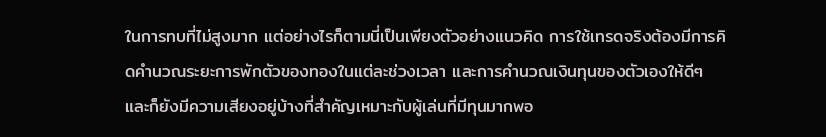ในการทบที่ไม่สูงมาก แต่อย่างไรก็ตามนี่เป็นเพียงตัวอย่างแนวคิด การใช้เทรดจริงต้องมีการคิดคำนวณระยะการพักตัวของทองในแต่ละช่วงเวลา และการคำนวณเงินทุนของตัวเองให้ดีๆ และก็ยังมีความเสียงอยู่บ้างที่สำคัญเหมาะกับผู้เล่นที่มีทุนมากพอ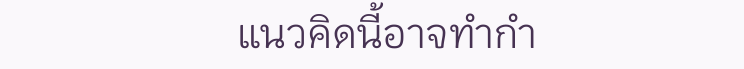แนวคิดนี้อาจทำกำ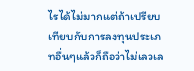ไรได้ไม่มากแต่ถ้าเปรียบเทียบกับการลงทุนประเภทอื่นๆแล้วก็ถือว่าไม่เลวเล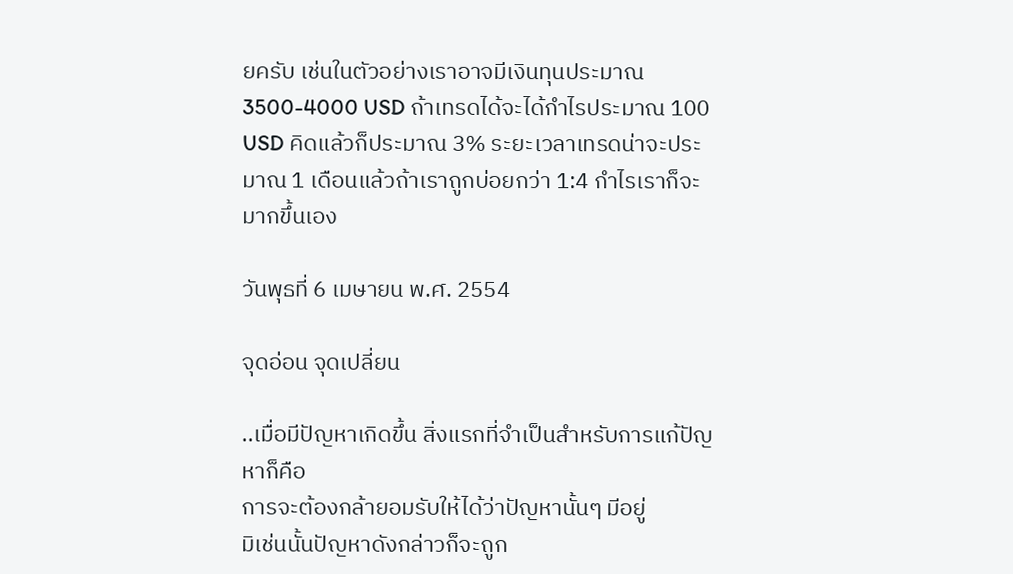ยครับ เช่นในตัวอย่างเราอาจมีเงินทุนประมาณ 3500-4000 USD ถ้าเทรดได้จะได้กำไรประมาณ 100 USD คิดแล้วก็ประมาณ 3% ระยะเวลาเทรดน่าจะประมาณ 1 เดือนแล้วถ้าเราถูกบ่อยกว่า 1:4 กำไรเราก็จะมากขึ้นเอง

วันพุธที่ 6 เมษายน พ.ศ. 2554

จุดอ่อน จุดเปลี่ยน

..เมื่อมีปัญหาเกิดขึ้น สิ่งแรกที่จำเป็นสำหรับการแก้ปัญหาก็คือ
การจะต้องกล้ายอมรับให้ได้ว่าปัญหานั้นๆ มีอยู่
มิเช่นนั้นปัญหาดังกล่าวก็จะถูก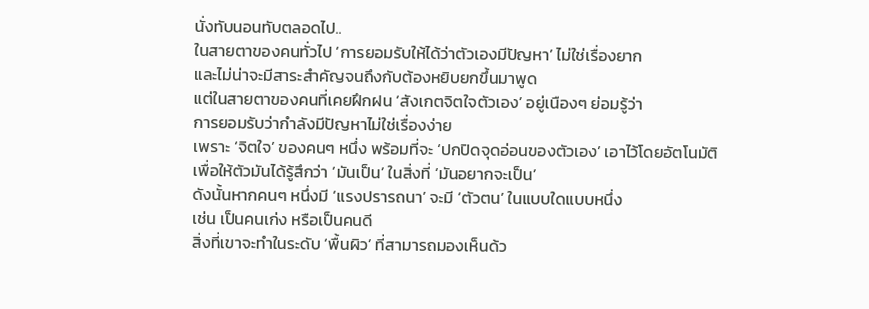นั่งทับนอนทับตลอดไป..
ในสายตาของคนทั่วไป ‘การยอมรับให้ได้ว่าตัวเองมีปัญหา’ ไม่ใช่เรื่องยาก
และไม่น่าจะมีสาระสำคัญจนถึงกับต้องหยิบยกขึ้นมาพูด
แต่ในสายตาของคนที่เคยฝึกฝน ‘สังเกตจิตใจตัวเอง’ อยู่เนืองๆ ย่อมรู้ว่า
การยอมรับว่ากำลังมีปัญหาไม่ใช่เรื่องง่าย
เพราะ ‘จิตใจ’ ของคนๆ หนึ่ง พร้อมที่จะ ‘ปกปิดจุดอ่อนของตัวเอง’ เอาไว้โดยอัตโนมัติ
เพื่อให้ตัวมันได้รู้สึกว่า ‘มันเป็น’ ในสิ่งที่ ‘มันอยากจะเป็น’
ดังนั้นหากคนๆ หนึ่งมี ‘แรงปรารถนา’ จะมี ‘ตัวตน’ ในแบบใดแบบหนึ่ง
เช่น เป็นคนเก่ง หรือเป็นคนดี
สิ่งที่เขาจะทำในระดับ ‘พื้นผิว’ ที่สามารถมองเห็นด้ว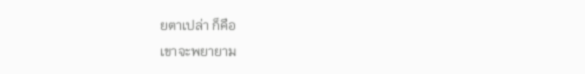ยตาเปล่า ก็คือ
เขาจะพยายาม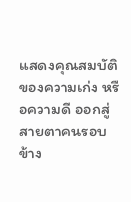แสดงคุณสมบัติของความเก่ง หรือความดี ออกสู่สายตาคนรอบข้าง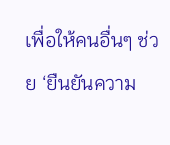เพื่อให้คนอื่นๆ ช่วย ‘ยืนยันความ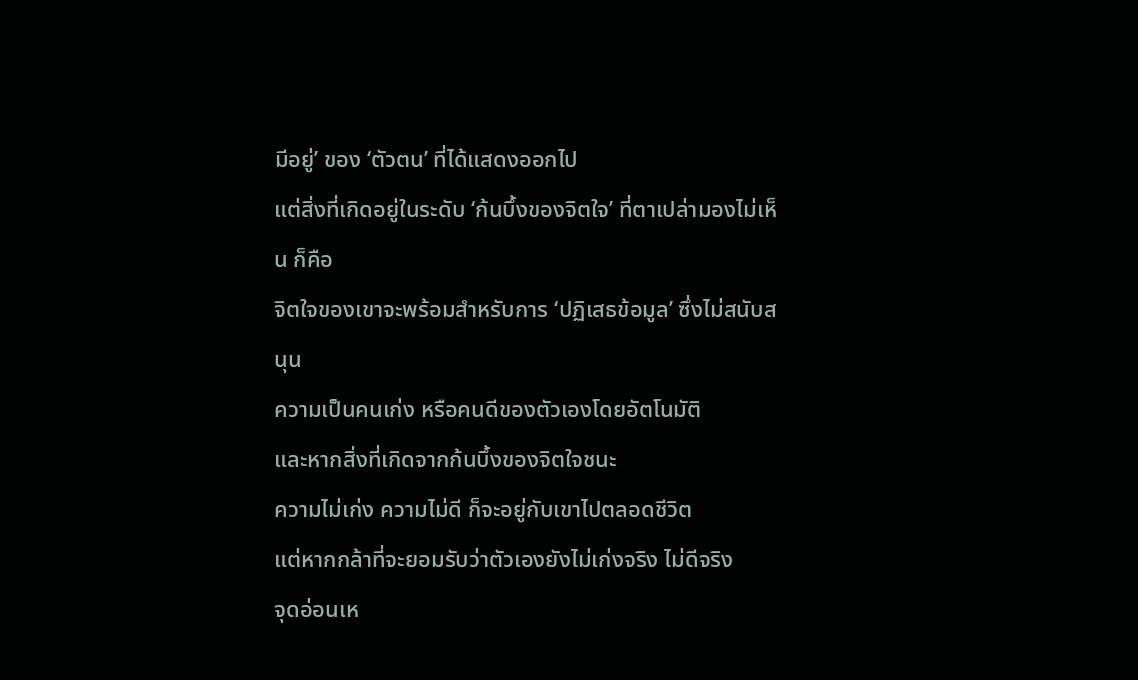มีอยู่’ ของ ‘ตัวตน’ ที่ได้แสดงออกไป
แต่สิ่งที่เกิดอยู่ในระดับ ‘ก้นบึ้งของจิตใจ’ ที่ตาเปล่ามองไม่เห็น ก็คือ
จิตใจของเขาจะพร้อมสำหรับการ ‘ปฏิเสธข้อมูล’ ซึ่งไม่สนับสนุน
ความเป็นคนเก่ง หรือคนดีของตัวเองโดยอัตโนมัติ
และหากสิ่งที่เกิดจากก้นบึ้งของจิตใจชนะ
ความไม่เก่ง ความไม่ดี ก็จะอยู่กับเขาไปตลอดชีวิต
แต่หากกล้าที่จะยอมรับว่าตัวเองยังไม่เก่งจริง ไม่ดีจริง
จุดอ่อนเห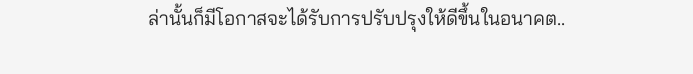ล่านั้นก็มีโอกาสจะได้รับการปรับปรุงให้ดีขึ้นในอนาคต..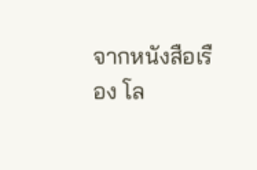จากหนังสือเรือง โล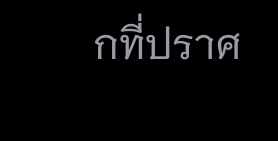กที่ปราศ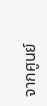จากศูนย์